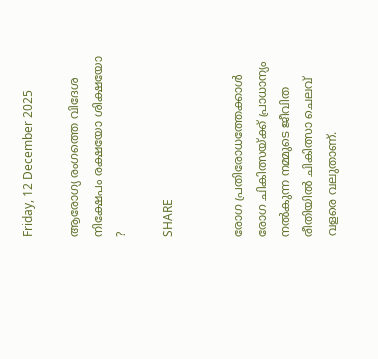Friday, 12 December 2025

ആരോഗ്യ രംഗത്തെ വിദേശ നിക്ഷേപം രക്ഷയോ ശിക്ഷയോ ?

SHARE


രോഗ പ്രതിരോധത്തേക്കാൾ രോഗ ചികിത്സയ്ക്ക് പ്രാധാന്യം നൽകുന്ന നമ്മുടെ ജീവിത രീതിയിൽ ചികിത്സാ ചെലവ് വളരെ വലുതാണ്.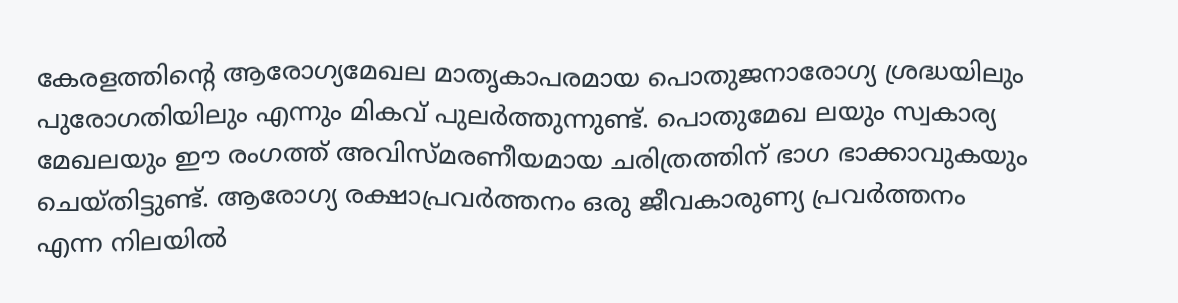കേരളത്തിന്റെ ആരോഗ്യമേഖല മാതൃകാപരമായ പൊതുജനാരോഗ്യ ശ്രദ്ധയിലും പുരോഗതിയിലും എന്നും മികവ് പുലർത്തുന്നുണ്ട്. പൊതുമേഖ ലയും സ്വകാര്യ മേഖലയും ഈ രംഗത്ത് അവിസ്മരണീയമായ ചരിത്രത്തിന് ഭാഗ ഭാക്കാവുകയും ചെയ്‌തിട്ടുണ്ട്. ആരോഗ്യ രക്ഷാപ്രവർത്തനം ഒരു ജീവകാരുണ്യ പ്രവർത്തനം എന്ന നിലയിൽ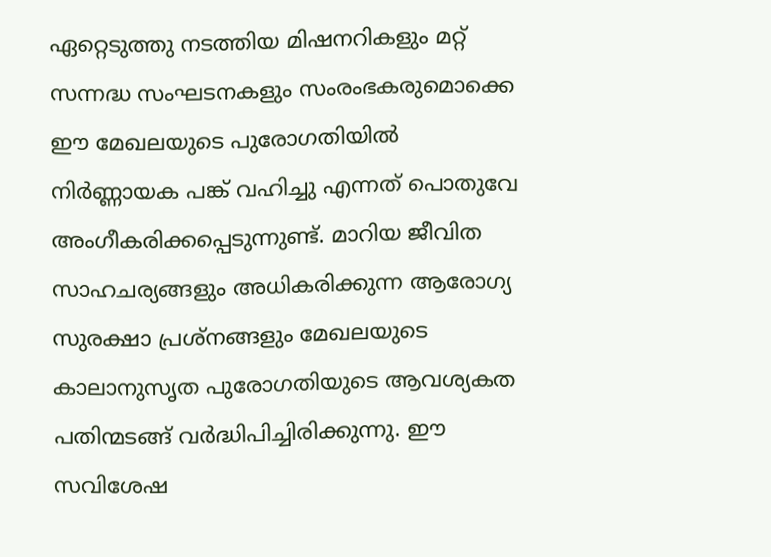ഏറ്റെടുത്തു നടത്തിയ മിഷനറികളും മറ്റ് സന്നദ്ധ സംഘടനകളും സംരംഭകരുമൊക്കെ ഈ മേഖലയുടെ പുരോഗതിയിൽ നിർണ്ണായക പങ്ക് വഹിച്ചു എന്നത് പൊതുവേ അംഗീകരിക്കപ്പെടുന്നുണ്ട്. മാറിയ ജീവിത സാഹചര്യങ്ങളും അധികരിക്കുന്ന ആരോഗ്യ സുരക്ഷാ പ്രശ്‌നങ്ങളും മേഖലയുടെ കാലാനുസൃത പുരോഗതിയുടെ ആവശ്യകത പതിന്മടങ്ങ് വർദ്ധിപിച്ചിരിക്കുന്നു. ഈ സവിശേഷ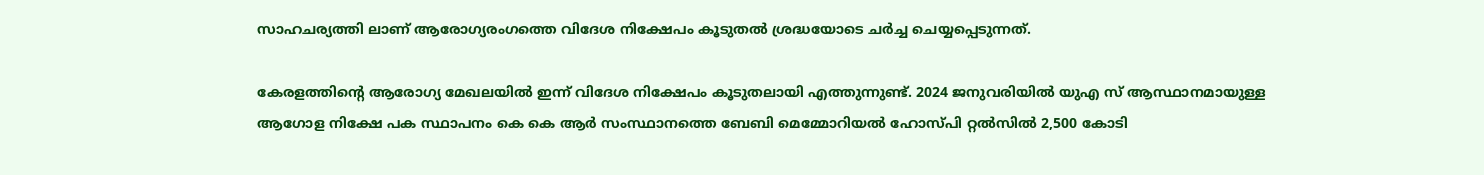സാഹചര്യത്തി ലാണ് ആരോഗ്യരംഗത്തെ വിദേശ നിക്ഷേപം കൂടുതൽ ശ്രദ്ധയോടെ ചർച്ച ചെയ്യപ്പെടുന്നത്.

കേരളത്തിന്റെ ആരോഗ്യ മേഖലയിൽ ഇന്ന് വിദേശ നിക്ഷേപം കൂടുതലായി എത്തുന്നുണ്ട്. 2024 ജനുവരിയിൽ യുഎ സ് ആസ്ഥാനമായുള്ള ആഗോള നിക്ഷേ പക സ്ഥാപനം കെ കെ ആർ സംസ്ഥാനത്തെ ബേബി മെമ്മോറിയൽ ഹോസ്‌പി റ്റൽസിൽ 2,500 കോടി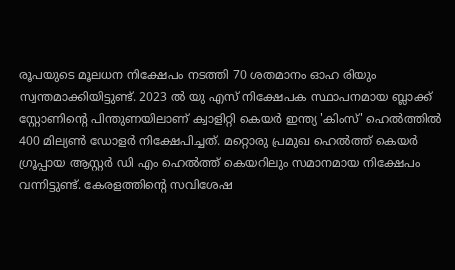രൂപയുടെ മൂലധന നിക്ഷേപം നടത്തി 70 ശതമാനം ഓഹ രിയും സ്വന്തമാക്കിയിട്ടുണ്ട്. 2023 ൽ യു എസ് നിക്ഷേപക സ്ഥാപനമായ ബ്ലാക്ക് സ്റ്റോണിന്റെ പിന്തുണയിലാണ് ക്വാളിറ്റി കെയർ ഇന്ത്യ 'കിംസ്' ഹെൽത്തിൽ 400 മില്യൺ ഡോളർ നിക്ഷേപിച്ചത്. മറ്റൊരു പ്രമുഖ ഹെൽത്ത് കെയർ ഗ്രൂപ്പായ ആസ്റ്റർ ഡി എം ഹെൽത്ത് കെയറിലും സമാനമായ നിക്ഷേപം വന്നിട്ടുണ്ട്. കേരളത്തിന്റെ സവിശേഷ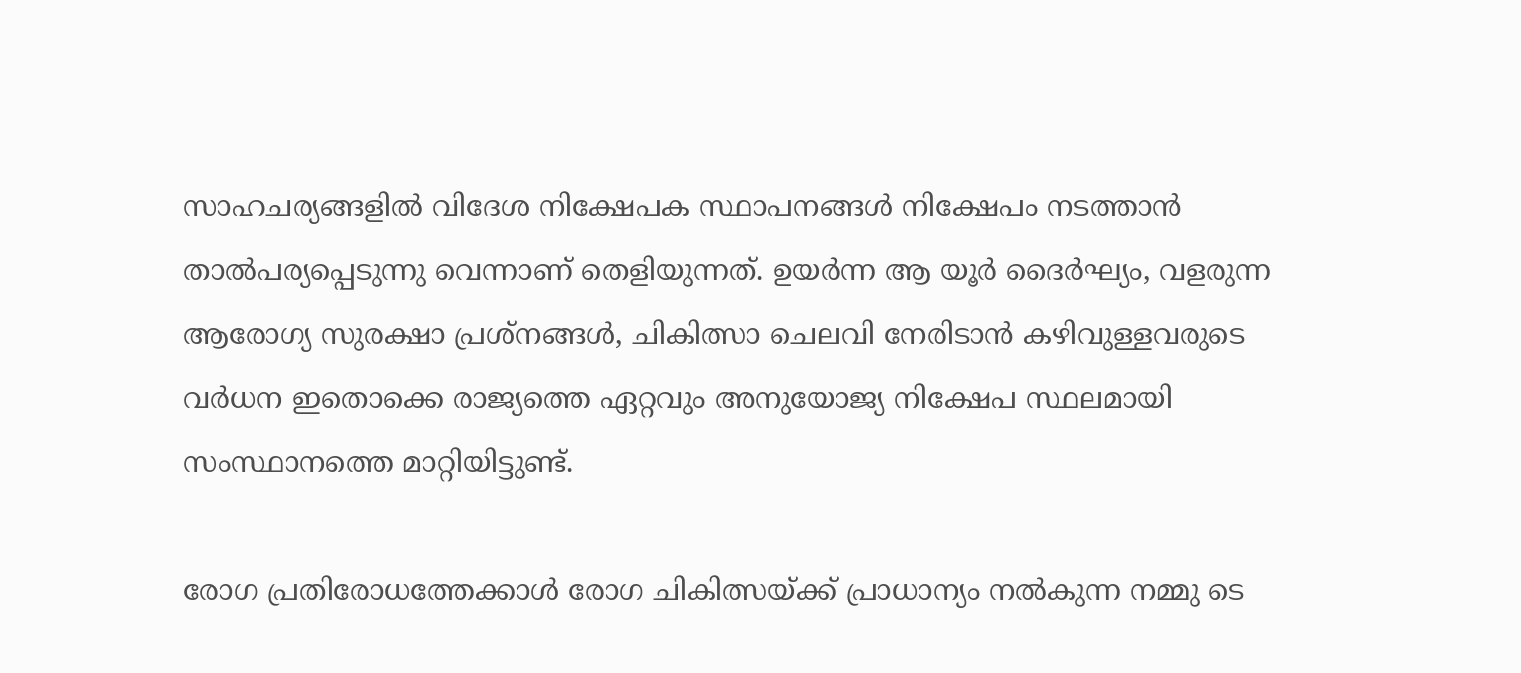സാഹചര്യങ്ങളിൽ വിദേശ നിക്ഷേപക സ്ഥാപനങ്ങൾ നിക്ഷേപം നടത്താൻ താൽപര്യപ്പെടുന്നു വെന്നാണ് തെളിയുന്നത്. ഉയർന്ന ആ യൂർ ദൈർഘ്യം, വളരുന്ന ആരോഗ്യ സുരക്ഷാ പ്രശ്നങ്ങൾ, ചികിത്സാ ചെലവി നേരിടാൻ കഴിവുള്ളവരുടെ വർധന ഇതൊക്കെ രാജ്യത്തെ ഏറ്റവും അനുയോജ്യ നിക്ഷേപ സ്ഥലമായി സംസ്ഥാനത്തെ മാറ്റിയിട്ടുണ്ട്.

രോഗ പ്രതിരോധത്തേക്കാൾ രോഗ ചികിത്സയ്ക്ക് പ്രാധാന്യം നൽകുന്ന നമ്മു ടെ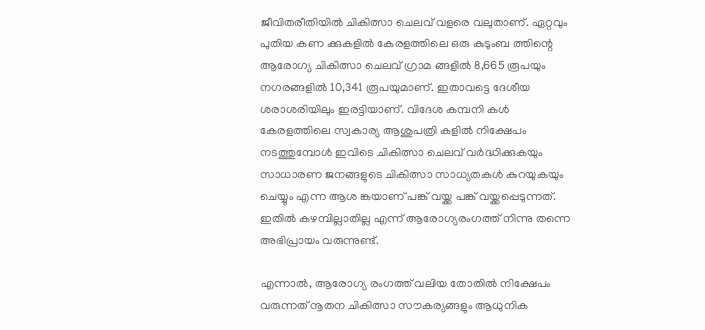ജീവിതരീതിയിൽ ചികിത്സാ ചെലവ് വളരെ വലുതാണ്. ഏറ്റവും പുതിയ കണ ക്കുകളിൽ കേരളത്തിലെ ഒരു കുടുംബ ത്തിന്റെ ആരോഗ്യ ചികിത്സാ ചെലവ് ഗ്രാമ ങ്ങളിൽ 8,665 രൂപയും നഗരങ്ങളിൽ 10,341 രൂപയുമാണ്. ഇതാവട്ടെ ദേശീയ ശരാശരിയിലും ഇരട്ടിയാണ്. വിദേശ കമ്പനി കൾ കേരളത്തിലെ സ്വകാര്യ ആശുപത്രി കളിൽ നിക്ഷേപം നടത്തുമ്പോൾ ഇവിടെ ചികിത്സാ ചെലവ് വർദ്ധിക്കുകയും സാധാരണ ജനങ്ങളുടെ ചികിത്സാ സാധ്യതകൾ കുറയുകയും ചെയ്യും എന്ന ആശ ങ്കയാണ് പങ്ക് വയ്ക്ക പങ്ക് വയ്ക്കപ്പെടുന്നത്. ഇതിൽ കഴമ്പില്ലാതില്ല എന്ന് ആരോഗ്യരംഗത്ത് നിന്നു തന്നെ അഭിപ്രായം വരുന്നുണ്ട്.

എന്നാൽ, ആരോഗ്യ രംഗത്ത് വലിയ തോതിൽ നിക്ഷേപം വരുന്നത് നൂതന ചികിത്സാ സൗകര്യങ്ങളും ആധുനിക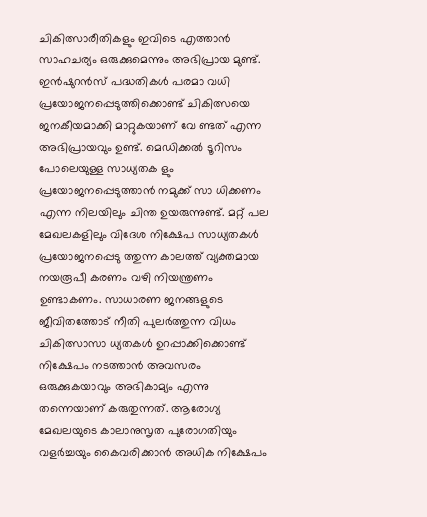ചികിത്സാരീതികളും ഇവിടെ എത്താൻ
സാഹചര്യം ഒരുക്കുമെന്നും അഭിപ്രായ മുണ്ട്. ഇൻഷുറൻസ് പദ്ധതികൾ പരമാ വധി പ്രയോജനപ്പെടുത്തിക്കൊണ്ട് ചികിത്സയെ ജനകീയമാക്കി മാറ്റുകയാണ് വേ ണ്ടത് എന്ന അഭിപ്രായവും ഉണ്ട്. മെഡിക്കൽ ടൂറിസം പോലെയുള്ള സാധ്യതക ളും പ്രയോജനപ്പെടുത്താൻ നമുക്ക് സാ ധിക്കണം എന്ന നിലയിലും ചിന്ത ഉയരുന്നുണ്ട്. മറ്റ് പല മേഖലകളിലും വിദേശ നിക്ഷേപ സാധ്യതകൾ പ്രയോജനപ്പെടു ത്തുന്ന കാലത്ത് വ്യക്തമായ നയരൂപീ കരണം വഴി നിയന്ത്രണം ഉണ്ടാകണം. സാധാരണ ജനങ്ങളുടെ ജീവിതത്തോട് നീതി പുലർത്തുന്ന വിധം ചികിത്സാസാ ധ്യതകൾ ഉറപ്പാക്കിക്കൊണ്ട് നിക്ഷേപം നടത്താൻ അവസരം ഒരുക്കുകയാവും അഭികാമ്യം എന്നു തന്നെയാണ് കരുതുന്നത്. ആരോഗ്യ മേഖലയുടെ കാലാനുസൃത പുരോഗതിയും വളർച്ചയും കൈവരിക്കാൻ അധിക നിക്ഷേപം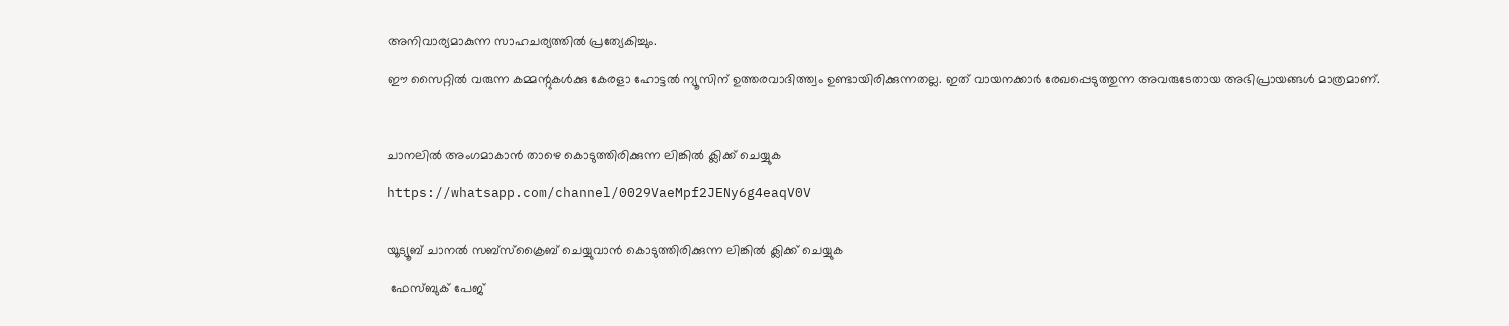അനിവാര്യമാകുന്ന സാഹചര്യത്തിൽ പ്രത്യേകിച്ചും.

ഈ സൈറ്റിൽ വരുന്ന കമ്മന്റുകൾക്കു കേരളാ ഹോട്ടൽ ന്യൂസിന് ഉത്തരവാദിത്ത്വം ഉണ്ടായിരിക്കുന്നതല്ല. ഇത് വായനക്കാർ രേഖപ്പെടുത്തുന്ന അവരുടേതായ അഭിപ്രായങ്ങൾ മാത്രമാണ്.



ചാനലിൽ അംഗമാകാൻ താഴെ കൊടുത്തിരിക്കുന്ന ലിങ്കിൽ ക്ലിക്ക് ചെയ്യുക

https://whatsapp.com/channel/0029VaeMpf2JENy6g4eaqV0V


യൂട്യൂബ് ചാനൽ സബ്സ്ക്രൈബ് ചെയ്യുവാൻ കൊടുത്തിരിക്കുന്ന ലിങ്കിൽ ക്ലിക്ക് ചെയ്യുക

 ഫേസ്ബുക് പേജ്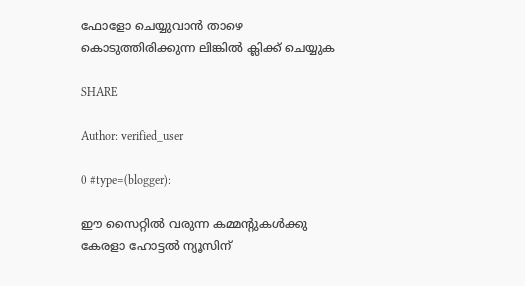ഫോളോ ചെയ്യുവാൻ താഴെ കൊടുത്തിരിക്കുന്ന ലിങ്കിൽ ക്ലിക്ക് ചെയ്യുക

SHARE

Author: verified_user

0 #type=(blogger):

ഈ സൈറ്റിൽ വരുന്ന കമ്മന്റുകൾക്കു കേരളാ ഹോട്ടൽ ന്യൂസിന്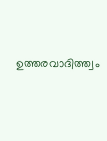ഉത്തരവാദിത്ത്വം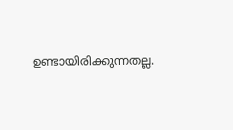ഉണ്ടായിരിക്കുന്നതല്ല.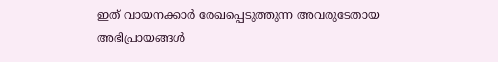ഇത് വായനക്കാർ രേഖപ്പെടുത്തുന്ന അവരുടേതായ അഭിപ്രായങ്ങൾ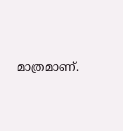മാത്രമാണ്.